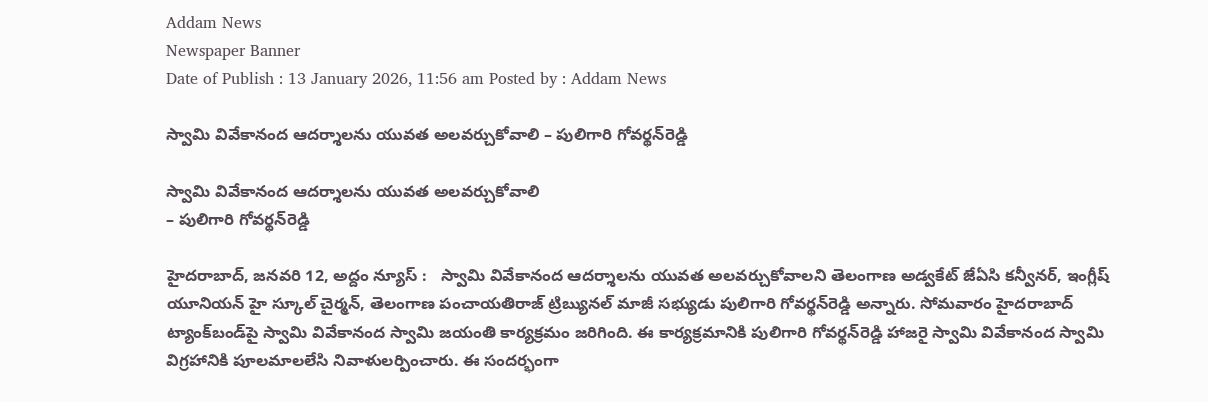Addam News
Newspaper Banner
Date of Publish : 13 January 2026, 11:56 am Posted by : Addam News

స్వామి వివేకానంద ఆదర్శాలను యువ‌త‌ అలవర్చుకోవాలి – పులిగారి గోవ‌ర్థ‌న్‌రెడ్డి

స్వామి వివేకానంద ఆదర్శాలను యువ‌త‌ అలవర్చుకోవాలి
– పులిగారి గోవ‌ర్థ‌న్‌రెడ్డి

హైదరాబాద్, జ‌న‌వ‌రి 12, అద్దం న్యూస్ :   స్వామి వివేకానంద ఆదర్శాలను యువ‌త‌ అలవర్చుకోవాలని తెలంగాణ అడ్వ‌కేట్ జేఏసి క‌న్వీన‌ర్, ఇంగ్లీష్ యూనియ‌న్ హై స్కూల్ చైర్మన్, తెలంగాణ పంచాయ‌తిరాజ్ ట్రిబ్యున‌ల్ మాజీ స‌భ్యుడు పులిగారి గోవ‌ర్థ‌న్‌రెడ్డి అన్నారు. సోమ‌వారం హైద‌రాబాద్ ట్యాంక్‌బండ్‌పై స్వామి వివేకానంద స్వామి జ‌యంతి కార్య‌క్ర‌మం జ‌రిగింది. ఈ కార్య‌క్ర‌మానికి పులిగారి గోవ‌ర్థ‌న్‌రెడ్డి హాజ‌రై స్వామి వివేకానంద స్వామి విగ్ర‌హానికి పూల‌మాల‌లేసి నివాళుల‌ర్పించారు. ఈ సంద‌ర్భంగా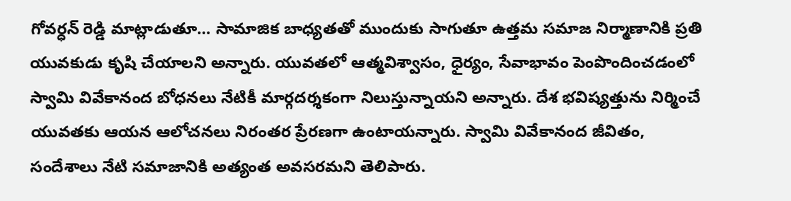గోవర్ధన్ రెడ్డి మాట్లాడుతూ… సామాజిక బాధ్యతతో ముందుకు సాగుతూ ఉత్తమ సమాజ నిర్మాణానికి ప్రతి యువకుడు కృషి చేయాలని అన్నారు. యువతలో ఆత్మవిశ్వాసం, ధైర్యం, సేవాభావం పెంపొందించడంలో స్వామి వివేకానంద బోధనలు నేటికీ మార్గదర్శకంగా నిలుస్తున్నాయని అన్నారు. దేశ భవిష్యత్తును నిర్మించే యువతకు ఆయన ఆలోచనలు నిరంతర ప్రేరణగా ఉంటాయన్నారు. స్వామి వివేకానంద జీవితం, సందేశాలు నేటి సమాజానికి అత్యంత అవసరమని తెలిపారు.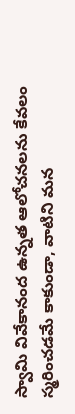స్వామి వివేకానంద ఉన్నత ఆలోచనలను కేవలం స్మరించడమే కాకుండా, వాటిని మన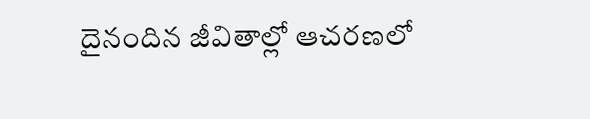దైనందిన జీవితాల్లో ఆచరణలో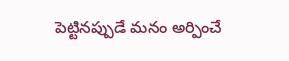పెట్టినప్పుడే మనం అర్పించే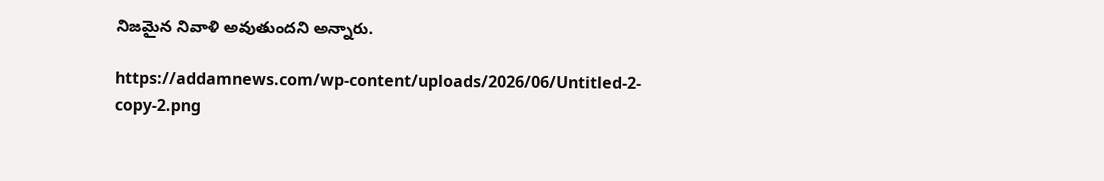నిజమైన నివాళి అవుతుందని అన్నారు.

https://addamnews.com/wp-content/uploads/2026/06/Untitled-2-copy-2.png